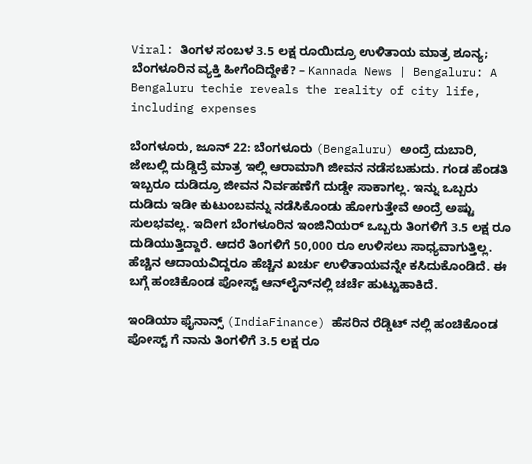Viral: ತಿಂಗಳ ಸಂಬಳ 3.5 ಲಕ್ಷ ರೂಯಿದ್ರೂ ಉಳಿತಾಯ ಮಾತ್ರ ಶೂನ್ಯ; ಬೆಂಗಳೂರಿನ ವ್ಯಕ್ತಿ ಹೀಗೆಂದಿದ್ದೇಕೆ? – Kannada News | Bengaluru: A Bengaluru techie reveals the reality of city life, including expenses

ಬೆಂಗಳೂರು, ಜೂನ್ 22: ಬೆಂಗಳೂರು (Bengaluru) ಅಂದ್ರೆ ದುಬಾರಿ, ಜೇಬಲ್ಲಿ ದುಡ್ಡಿದ್ರೆ ಮಾತ್ರ ಇಲ್ಲಿ ಆರಾಮಾಗಿ ಜೀವನ ನಡೆಸಬಹುದು. ಗಂಡ ಹೆಂಡತಿ ಇಬ್ಬರೂ ದುಡಿದ್ರೂ ಜೀವನ ನಿರ್ವಹಣೆಗೆ ದುಡ್ಡೇ ಸಾಕಾಗಲ್ಲ. ಇನ್ನು ಒಬ್ಬರು ದುಡಿದು ಇಡೀ ಕುಟುಂಬವನ್ನು ನಡೆಸಿಕೊಂಡು ಹೋಗುತ್ತೇವೆ ಅಂದ್ರೆ ಅಷ್ಟು ಸುಲಭವಲ್ಲ. ಇದೀಗ ಬೆಂಗಳೂರಿನ ಇಂಜಿನಿಯರ್ ಒಬ್ಬರು ತಿಂಗಳಿಗೆ 3.5 ಲಕ್ಷ ರೂ ದುಡಿಯುತ್ತಿದ್ದಾರೆ. ಆದರೆ ತಿಂಗಳಿಗೆ 50,000 ರೂ ಉಳಿಸಲು ಸಾಧ್ಯವಾಗುತ್ತಿಲ್ಲ. ಹೆಚ್ಚಿನ ಆದಾಯವಿದ್ದರೂ ಹೆಚ್ಚಿನ ಖರ್ಚು ಉಳಿತಾಯವನ್ನೇ ಕಸಿದುಕೊಂಡಿದೆ. ಈ ಬಗ್ಗೆ ಹಂಚಿಕೊಂಡ ಪೋಸ್ಟ್ ಆನ್‌ಲೈನ್‌ನಲ್ಲಿ ಚರ್ಚೆ ಹುಟ್ಟುಹಾಕಿದೆ.

ಇಂಡಿಯಾ ಫೈನಾನ್ಸ್ (IndiaFinance) ಹೆಸರಿನ ರೆಡ್ಡಿಟ್ ನಲ್ಲಿ ಹಂಚಿಕೊಂಡ ಪೋಸ್ಟ್ ಗೆ ನಾನು ತಿಂಗಳಿಗೆ 3.5 ಲಕ್ಷ ರೂ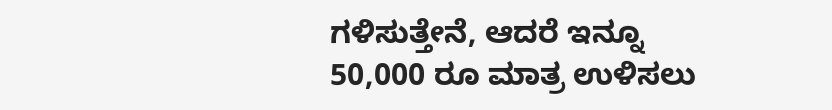ಗಳಿಸುತ್ತೇನೆ, ಆದರೆ ಇನ್ನೂ 50,000 ರೂ ಮಾತ್ರ ಉಳಿಸಲು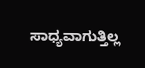ಸಾಧ್ಯವಾಗುತ್ತಿಲ್ಲ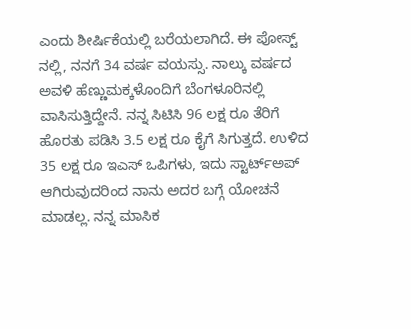ಎಂದು ಶೀರ್ಷಿಕೆಯಲ್ಲಿ ಬರೆಯಲಾಗಿದೆ. ಈ ಪೋಸ್ಟ್ ನಲ್ಲಿ, ನನಗೆ 34 ವರ್ಷ ವಯಸ್ಸು. ನಾಲ್ಕು ವರ್ಷದ ಅವಳಿ ಹೆಣ್ಣುಮಕ್ಕಳೊಂದಿಗೆ ಬೆಂಗಳೂರಿನಲ್ಲಿ ವಾಸಿಸುತ್ತಿದ್ದೇನೆ. ನನ್ನ ಸಿಟಿಸಿ 96 ಲಕ್ಷ ರೂ ತೆರಿಗೆ ಹೊರತು ಪಡಿಸಿ 3.5 ಲಕ್ಷ ರೂ ಕೈಗೆ ಸಿಗುತ್ತದೆ. ಉಳಿದ 35 ಲಕ್ಷ ರೂ ಇಎಸ್ ಒಪಿಗಳು, ಇದು ಸ್ಟಾರ್ಟ್‌ಅಪ್ ಆಗಿರುವುದರಿಂದ ನಾನು ಅದರ ಬಗ್ಗೆ ಯೋಚನೆ ಮಾಡಲ್ಲ. ನನ್ನ ಮಾಸಿಕ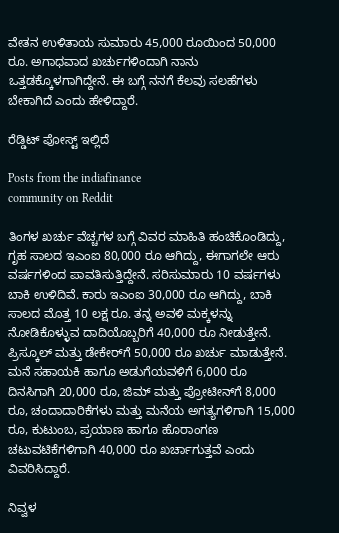ವೇತನ ಉಳಿತಾಯ ಸುಮಾರು 45,000 ರೂಯಿಂದ 50,000 ರೂ. ಅಗಾಧವಾದ ಖರ್ಚುಗಳಿಂದಾಗಿ ನಾನು ಒತ್ತಡಕ್ಕೊಳಗಾಗಿದ್ದೇನೆ. ಈ ಬಗ್ಗೆ ನನಗೆ ಕೆಲವು ಸಲಹೆಗಳು ಬೇಕಾಗಿದೆ ಎಂದು ಹೇಳಿದ್ದಾರೆ.

ರೆಡ್ಡಿಟ್ ಪೋಸ್ಟ್ ಇಲ್ಲಿದೆ

Posts from the indiafinance
community on Reddit

ತಿಂಗಳ ಖರ್ಚು ವೆಚ್ಚಗಳ ಬಗ್ಗೆ ವಿವರ ಮಾಹಿತಿ ಹಂಚಿಕೊಂಡಿದ್ದು, ಗೃಹ ಸಾಲದ ಇಎಂಐ 80,000 ರೂ ಆಗಿದ್ದು, ಈಗಾಗಲೇ ಆರು ವರ್ಷಗಳಿಂದ ಪಾವತಿಸುತ್ತಿದ್ದೇನೆ. ಸರಿಸುಮಾರು 10 ವರ್ಷಗಳು ಬಾಕಿ ಉಳಿದಿವೆ. ಕಾರು ಇಎಂಐ 30,000 ರೂ ಆಗಿದ್ದು, ಬಾಕಿ ಸಾಲದ ಮೊತ್ತ 10 ಲಕ್ಷ ರೂ. ತನ್ನ ಅವಳಿ ಮಕ್ಕಳನ್ನು ನೋಡಿಕೊಳ್ಳುವ ದಾದಿಯೊಬ್ಬರಿಗೆ 40,000 ರೂ ನೀಡುತ್ತೇನೆ. ಪ್ರಿಸ್ಕೂಲ್ ಮತ್ತು ಡೇಕೇರ್‌ಗೆ 50,000 ರೂ ಖರ್ಚು ಮಾಡುತ್ತೇನೆ. ಮನೆ ಸಹಾಯಕಿ ಹಾಗೂ ಅಡುಗೆಯವಳಿಗೆ 6,000 ರೂ ದಿನಸಿಗಾಗಿ 20,000 ರೂ, ಜಿಮ್ ಮತ್ತು ಪ್ರೋಟೀನ್‌ಗೆ 8,000 ರೂ, ಚಂದಾದಾರಿಕೆಗಳು ಮತ್ತು ಮನೆಯ ಅಗತ್ಯಗಳಿಗಾಗಿ 15,000 ರೂ, ಕುಟುಂಬ, ಪ್ರಯಾಣ ಹಾಗೂ ಹೊರಾಂಗಣ ಚಟುವಟಿಕೆಗಳಿಗಾಗಿ 40,000 ರೂ ಖರ್ಚಾಗುತ್ತವೆ ಎಂದು ವಿವರಿಸಿದ್ದಾರೆ.

ನಿವ್ವಳ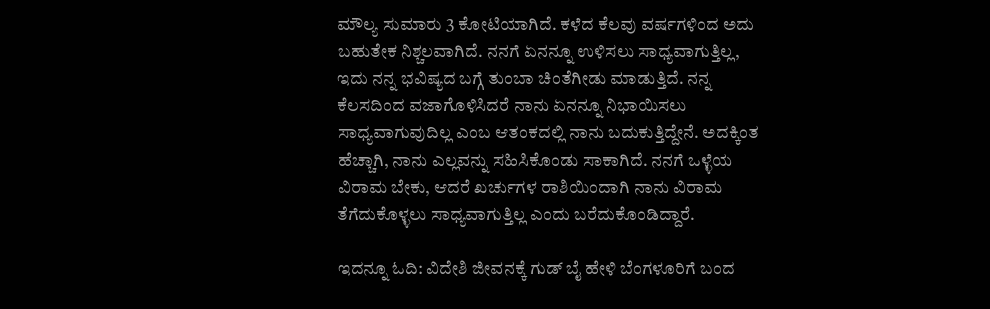ಮೌಲ್ಯ ಸುಮಾರು 3 ಕೋಟಿಯಾಗಿದೆ. ಕಳೆದ ಕೆಲವು ವರ್ಷಗಳಿಂದ ಅದು ಬಹುತೇಕ ನಿಶ್ಚಲವಾಗಿದೆ. ನನಗೆ ಏನನ್ನೂ ಉಳಿಸಲು ಸಾಧ್ಯವಾಗುತ್ತಿಲ್ಲ, ಇದು ನನ್ನ ಭವಿಷ್ಯದ ಬಗ್ಗೆ ತುಂಬಾ ಚಿಂತೆಗೀಡು ಮಾಡುತ್ತಿದೆ. ನನ್ನ ಕೆಲಸದಿಂದ ವಜಾಗೊಳಿಸಿದರೆ ನಾನು ಏನನ್ನೂ ನಿಭಾಯಿಸಲು ಸಾಧ್ಯವಾಗುವುದಿಲ್ಲ ಎಂಬ ಆತಂಕದಲ್ಲಿ ನಾನು ಬದುಕುತ್ತಿದ್ದೇನೆ. ಅದಕ್ಕಿಂತ ಹೆಚ್ಚಾಗಿ, ನಾನು ಎಲ್ಲವನ್ನು ಸಹಿಸಿಕೊಂಡು ಸಾಕಾಗಿದೆ. ನನಗೆ ಒಳ್ಳೆಯ ವಿರಾಮ ಬೇಕು, ಆದರೆ ಖರ್ಚುಗಳ ರಾಶಿಯಿಂದಾಗಿ ನಾನು ವಿರಾಮ ತೆಗೆದುಕೊಳ್ಳಲು ಸಾಧ್ಯವಾಗುತ್ತಿಲ್ಲ ಎಂದು ಬರೆದುಕೊಂಡಿದ್ದಾರೆ.

ಇದನ್ನೂ ಓದಿ: ವಿದೇಶಿ ಜೀವನಕ್ಕೆ ಗುಡ್ ಬೈ ಹೇಳಿ ಬೆಂಗಳೂರಿಗೆ ಬಂದ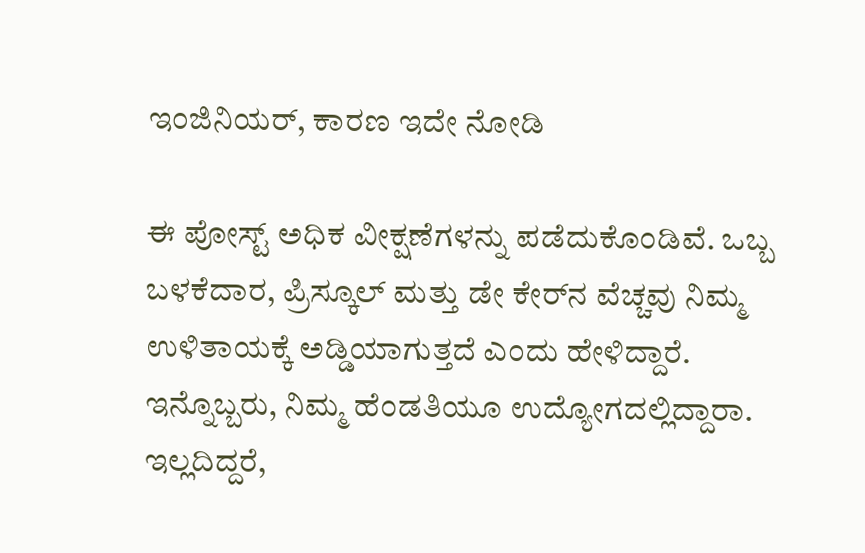ಇಂಜಿನಿಯರ್, ಕಾರಣ ಇದೇ ನೋಡಿ

ಈ ಪೋಸ್ಟ್ ಅಧಿಕ ವೀಕ್ಷಣೆಗಳನ್ನು ಪಡೆದುಕೊಂಡಿವೆ. ಒಬ್ಬ ಬಳಕೆದಾರ, ಪ್ರಿಸ್ಕೂಲ್ ಮತ್ತು ಡೇ ಕೇರ್‌ನ ವೆಚ್ಚವು ನಿಮ್ಮ ಉಳಿತಾಯಕ್ಕೆ ಅಡ್ಡಿಯಾಗುತ್ತದೆ ಎಂದು ಹೇಳಿದ್ದಾರೆ. ಇನ್ನೊಬ್ಬರು, ನಿಮ್ಮ ಹೆಂಡತಿಯೂ ಉದ್ಯೋಗದಲ್ಲಿದ್ದಾರಾ. ಇಲ್ಲದಿದ್ದರೆ,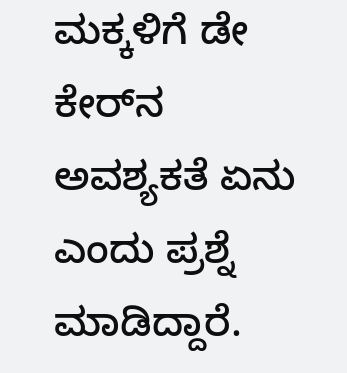ಮಕ್ಕಳಿಗೆ ಡೇ ಕೇರ್‌ನ ಅವಶ್ಯಕತೆ ಏನು ಎಂದು ಪ್ರಶ್ನೆ ಮಾಡಿದ್ದಾರೆ.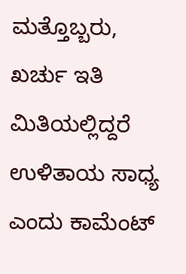ಮತ್ತೊಬ್ಬರು, ಖರ್ಚು ಇತಿ ಮಿತಿಯಲ್ಲಿದ್ದರೆ ಉಳಿತಾಯ ಸಾಧ್ಯ ಎಂದು ಕಾಮೆಂಟ್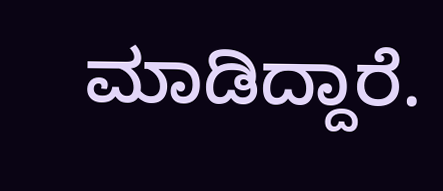ಮಾಡಿದ್ದಾರೆ.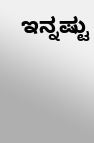ಇನ್ನಷ್ಟು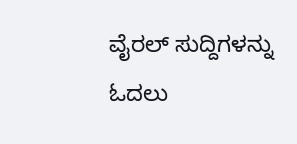ವೈರಲ್ ಸುದ್ದಿಗಳನ್ನು ಓದಲು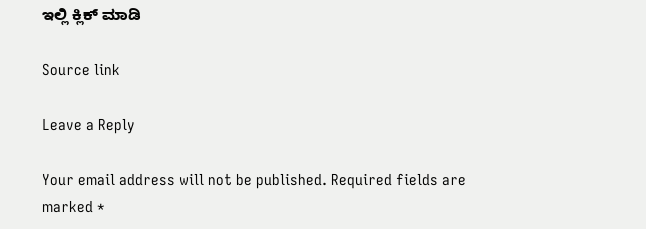ಇಲ್ಲಿ ಕ್ಲಿಕ್ ಮಾಡಿ

Source link

Leave a Reply

Your email address will not be published. Required fields are marked *